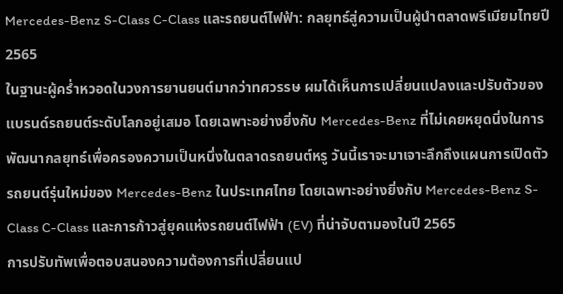Mercedes-Benz S-Class C-Class และรถยนต์ไฟฟ้า: กลยุทธ์สู่ความเป็นผู้นำตลาดพรีเมียมไทยปี 2565
ในฐานะผู้คร่ำหวอดในวงการยานยนต์มากว่าทศวรรษ ผมได้เห็นการเปลี่ยนแปลงและปรับตัวของแบรนด์รถยนต์ระดับโลกอยู่เสมอ โดยเฉพาะอย่างยิ่งกับ Mercedes-Benz ที่ไม่เคยหยุดนิ่งในการพัฒนากลยุทธ์เพื่อครองความเป็นหนึ่งในตลาดรถยนต์หรู วันนี้เราจะมาเจาะลึกถึงแผนการเปิดตัวรถยนต์รุ่นใหม่ของ Mercedes-Benz ในประเทศไทย โดยเฉพาะอย่างยิ่งกับ Mercedes-Benz S-Class C-Class และการก้าวสู่ยุคแห่งรถยนต์ไฟฟ้า (EV) ที่น่าจับตามองในปี 2565
การปรับทัพเพื่อตอบสนองความต้องการที่เปลี่ยนแป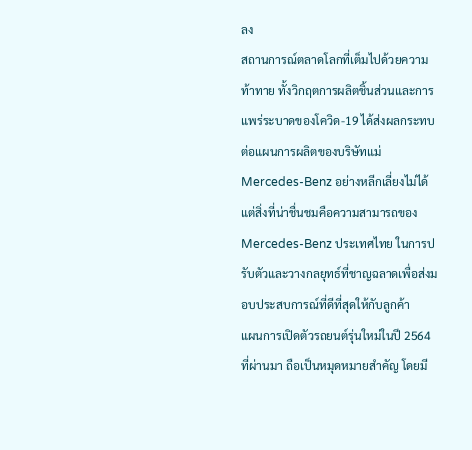ลง
สถานการณ์ตลาดโลกที่เต็มไปด้วยความท้าทาย ทั้งวิกฤตการผลิตชิ้นส่วนและการแพร่ระบาดของโควิด-19 ได้ส่งผลกระทบต่อแผนการผลิตของบริษัทแม่ Mercedes-Benz อย่างหลีกเลี่ยงไม่ได้ แต่สิ่งที่น่าชื่นชมคือความสามารถของ Mercedes-Benz ประเทศไทย ในการปรับตัวและวางกลยุทธ์ที่ชาญฉลาดเพื่อส่งมอบประสบการณ์ที่ดีที่สุดให้กับลูกค้า
แผนการเปิดตัวรถยนต์รุ่นใหม่ในปี 2564 ที่ผ่านมา ถือเป็นหมุดหมายสำคัญ โดยมี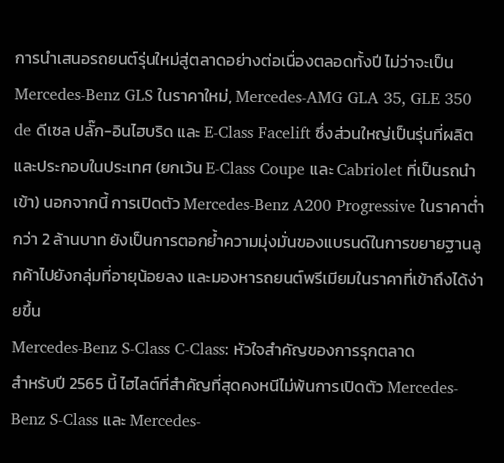การนำเสนอรถยนต์รุ่นใหม่สู่ตลาดอย่างต่อเนื่องตลอดทั้งปี ไม่ว่าจะเป็น Mercedes-Benz GLS ในราคาใหม่, Mercedes-AMG GLA 35, GLE 350 de ดีเซล ปลั๊ก-อินไฮบริด และ E-Class Facelift ซึ่งส่วนใหญ่เป็นรุ่นที่ผลิตและประกอบในประเทศ (ยกเว้น E-Class Coupe และ Cabriolet ที่เป็นรถนำเข้า) นอกจากนี้ การเปิดตัว Mercedes-Benz A200 Progressive ในราคาต่ำกว่า 2 ล้านบาท ยังเป็นการตอกย้ำความมุ่งมั่นของแบรนด์ในการขยายฐานลูกค้าไปยังกลุ่มที่อายุน้อยลง และมองหารถยนต์พรีเมียมในราคาที่เข้าถึงได้ง่ายขึ้น
Mercedes-Benz S-Class C-Class: หัวใจสำคัญของการรุกตลาด
สำหรับปี 2565 นี้ ไฮไลต์ที่สำคัญที่สุดคงหนีไม่พ้นการเปิดตัว Mercedes-Benz S-Class และ Mercedes-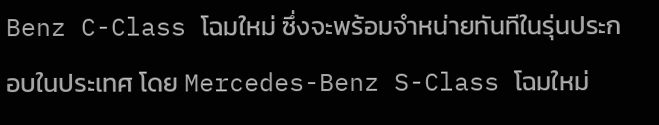Benz C-Class โฉมใหม่ ซึ่งจะพร้อมจำหน่ายทันทีในรุ่นประกอบในประเทศ โดย Mercedes-Benz S-Class โฉมใหม่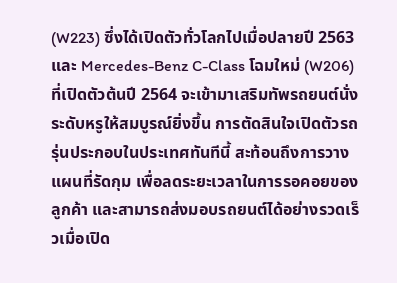(W223) ซึ่งได้เปิดตัวทั่วโลกไปเมื่อปลายปี 2563 และ Mercedes-Benz C-Class โฉมใหม่ (W206) ที่เปิดตัวต้นปี 2564 จะเข้ามาเสริมทัพรถยนต์นั่งระดับหรูให้สมบูรณ์ยิ่งขึ้น การตัดสินใจเปิดตัวรถรุ่นประกอบในประเทศทันทีนี้ สะท้อนถึงการวางแผนที่รัดกุม เพื่อลดระยะเวลาในการรอคอยของลูกค้า และสามารถส่งมอบรถยนต์ได้อย่างรวดเร็วเมื่อเปิด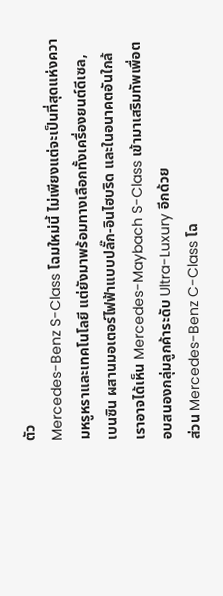ตัว
Mercedes-Benz S-Class โฉมใหม่นี้ ไม่เพียงแต่จะเป็นที่สุดแห่งความหรูหราและเทคโนโลยี แต่ยังมาพร้อมทางเลือกทั้งเครื่องยนต์ดีเซล, เบนซิน ผสานมอเตอร์ไฟฟ้าแบบปลั๊ก-อินไฮบริด และในอนาคตอันใกล้ เราอาจได้เห็น Mercedes-Maybach S-Class เข้ามาเสริมทัพเพื่อตอบสนองกลุ่มลูกค้าระดับ Ultra-Luxury อีกด้วย
ส่วน Mercedes-Benz C-Class โฉ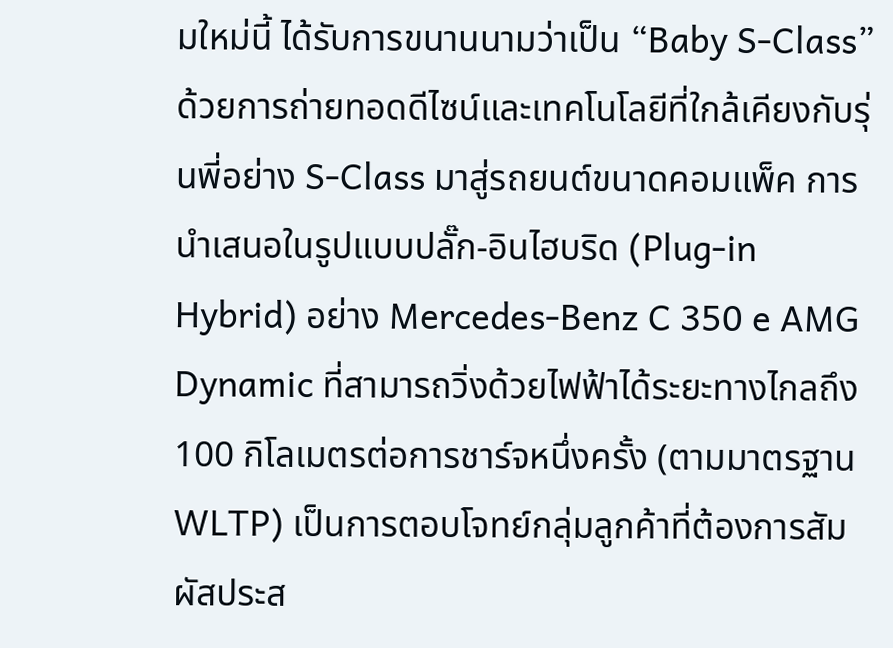มใหม่นี้ ได้รับการขนานนามว่าเป็น “Baby S-Class” ด้วยการถ่ายทอดดีไซน์และเทคโนโลยีที่ใกล้เคียงกับรุ่นพี่อย่าง S-Class มาสู่รถยนต์ขนาดคอมแพ็ค การนำเสนอในรูปแบบปลั๊ก-อินไฮบริด (Plug-in Hybrid) อย่าง Mercedes-Benz C 350 e AMG Dynamic ที่สามารถวิ่งด้วยไฟฟ้าได้ระยะทางไกลถึง 100 กิโลเมตรต่อการชาร์จหนึ่งครั้ง (ตามมาตรฐาน WLTP) เป็นการตอบโจทย์กลุ่มลูกค้าที่ต้องการสัมผัสประส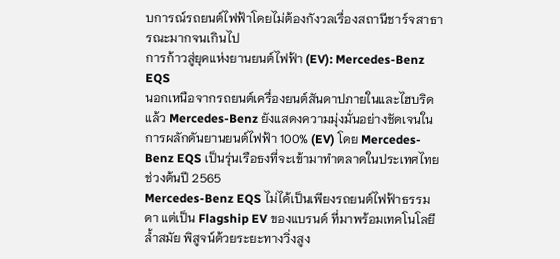บการณ์รถยนต์ไฟฟ้าโดยไม่ต้องกังวลเรื่องสถานีชาร์จสาธารณะมากจนเกินไป
การก้าวสู่ยุคแห่งยานยนต์ไฟฟ้า (EV): Mercedes-Benz EQS
นอกเหนือจากรถยนต์เครื่องยนต์สันดาปภายในและไฮบริดแล้ว Mercedes-Benz ยังแสดงความมุ่งมั่นอย่างชัดเจนในการผลักดันยานยนต์ไฟฟ้า 100% (EV) โดย Mercedes-Benz EQS เป็นรุ่นเรือธงที่จะเข้ามาทำตลาดในประเทศไทยช่วงต้นปี 2565
Mercedes-Benz EQS ไม่ได้เป็นเพียงรถยนต์ไฟฟ้าธรรมดา แต่เป็น Flagship EV ของแบรนด์ ที่มาพร้อมเทคโนโลยีล้ำสมัย พิสูจน์ด้วยระยะทางวิ่งสูง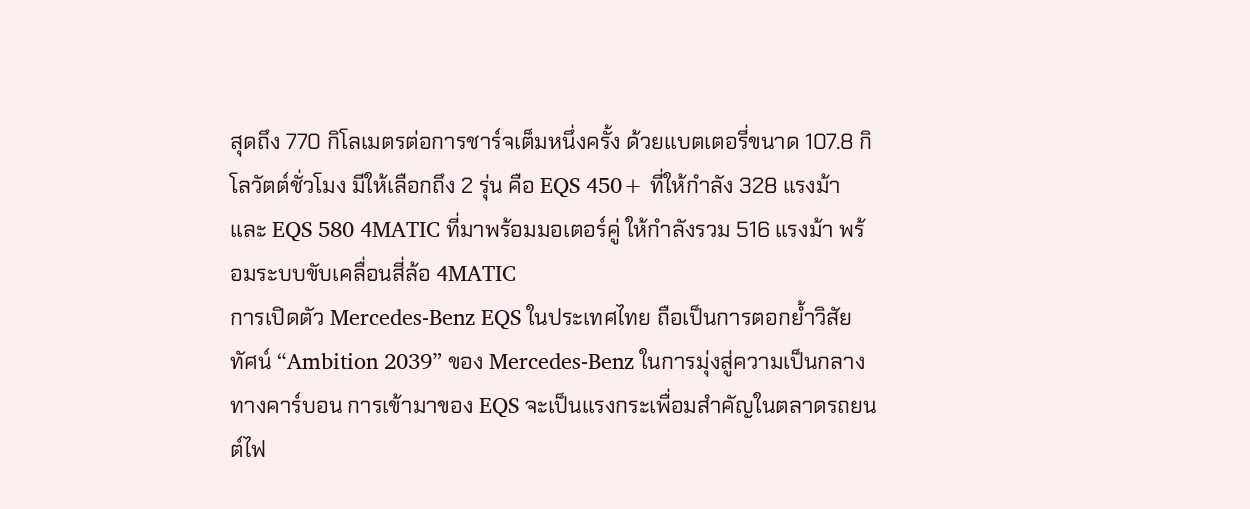สุดถึง 770 กิโลเมตรต่อการชาร์จเต็มหนึ่งครั้ง ด้วยแบตเตอรี่ขนาด 107.8 กิโลวัตต์ชั่วโมง มีให้เลือกถึง 2 รุ่น คือ EQS 450+ ที่ให้กำลัง 328 แรงม้า และ EQS 580 4MATIC ที่มาพร้อมมอเตอร์คู่ ให้กำลังรวม 516 แรงม้า พร้อมระบบขับเคลื่อนสี่ล้อ 4MATIC
การเปิดตัว Mercedes-Benz EQS ในประเทศไทย ถือเป็นการตอกย้ำวิสัยทัศน์ “Ambition 2039” ของ Mercedes-Benz ในการมุ่งสู่ความเป็นกลางทางคาร์บอน การเข้ามาของ EQS จะเป็นแรงกระเพื่อมสำคัญในตลาดรถยนต์ไฟ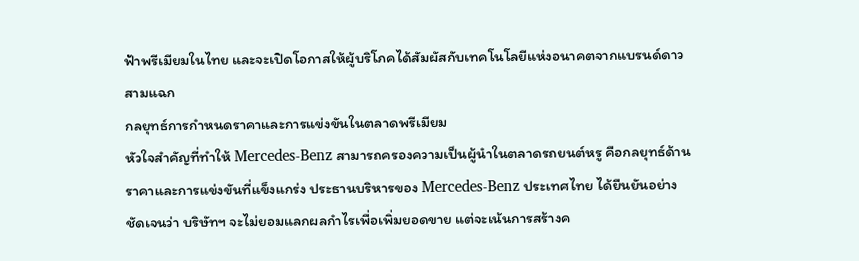ฟ้าพรีเมียมในไทย และจะเปิดโอกาสให้ผู้บริโภคได้สัมผัสกับเทคโนโลยีแห่งอนาคตจากแบรนด์ดาวสามแฉก
กลยุทธ์การกำหนดราคาและการแข่งขันในตลาดพรีเมียม
หัวใจสำคัญที่ทำให้ Mercedes-Benz สามารถครองความเป็นผู้นำในตลาดรถยนต์หรู คือกลยุทธ์ด้านราคาและการแข่งขันที่แข็งแกร่ง ประธานบริหารของ Mercedes-Benz ประเทศไทย ได้ยืนยันอย่างชัดเจนว่า บริษัทฯ จะไม่ยอมแลกผลกำไรเพื่อเพิ่มยอดขาย แต่จะเน้นการสร้างค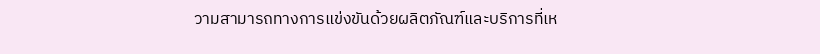วามสามารถทางการแข่งขันด้วยผลิตภัณฑ์และบริการที่เห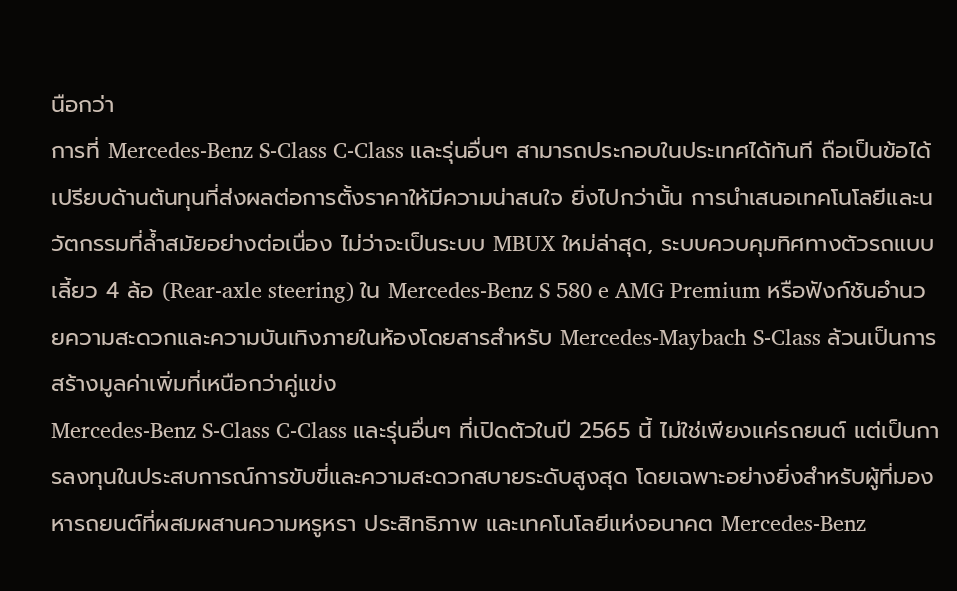นือกว่า
การที่ Mercedes-Benz S-Class C-Class และรุ่นอื่นๆ สามารถประกอบในประเทศได้ทันที ถือเป็นข้อได้เปรียบด้านต้นทุนที่ส่งผลต่อการตั้งราคาให้มีความน่าสนใจ ยิ่งไปกว่านั้น การนำเสนอเทคโนโลยีและนวัตกรรมที่ล้ำสมัยอย่างต่อเนื่อง ไม่ว่าจะเป็นระบบ MBUX ใหม่ล่าสุด, ระบบควบคุมทิศทางตัวรถแบบเลี้ยว 4 ล้อ (Rear-axle steering) ใน Mercedes-Benz S 580 e AMG Premium หรือฟังก์ชันอำนวยความสะดวกและความบันเทิงภายในห้องโดยสารสำหรับ Mercedes-Maybach S-Class ล้วนเป็นการสร้างมูลค่าเพิ่มที่เหนือกว่าคู่แข่ง
Mercedes-Benz S-Class C-Class และรุ่นอื่นๆ ที่เปิดตัวในปี 2565 นี้ ไม่ใช่เพียงแค่รถยนต์ แต่เป็นการลงทุนในประสบการณ์การขับขี่และความสะดวกสบายระดับสูงสุด โดยเฉพาะอย่างยิ่งสำหรับผู้ที่มองหารถยนต์ที่ผสมผสานความหรูหรา ประสิทธิภาพ และเทคโนโลยีแห่งอนาคต Mercedes-Benz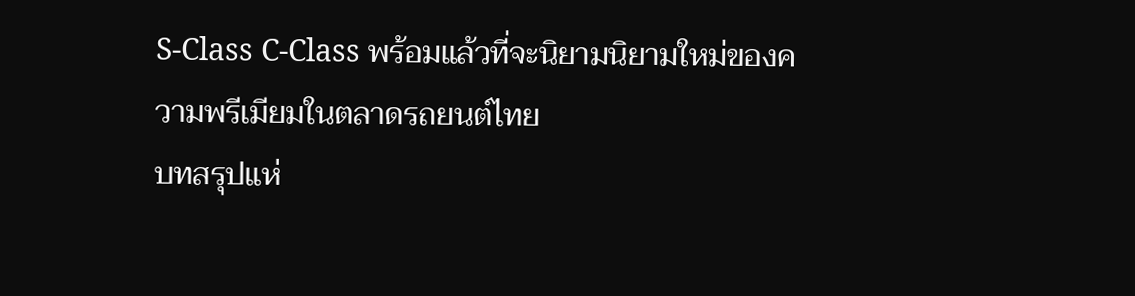S-Class C-Class พร้อมแล้วที่จะนิยามนิยามใหม่ของความพรีเมียมในตลาดรถยนต์ไทย
บทสรุปแห่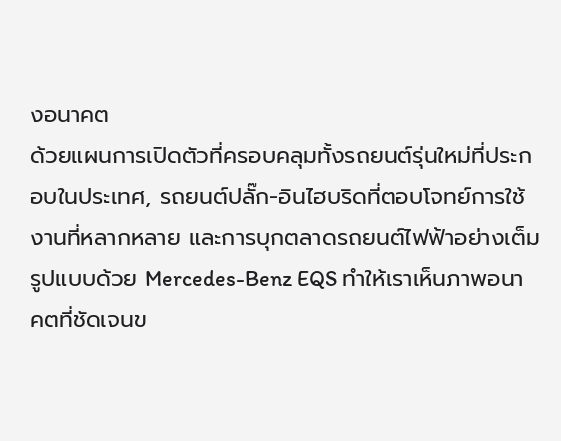งอนาคต
ด้วยแผนการเปิดตัวที่ครอบคลุมทั้งรถยนต์รุ่นใหม่ที่ประกอบในประเทศ, รถยนต์ปลั๊ก-อินไฮบริดที่ตอบโจทย์การใช้งานที่หลากหลาย และการบุกตลาดรถยนต์ไฟฟ้าอย่างเต็มรูปแบบด้วย Mercedes-Benz EQS ทำให้เราเห็นภาพอนาคตที่ชัดเจนข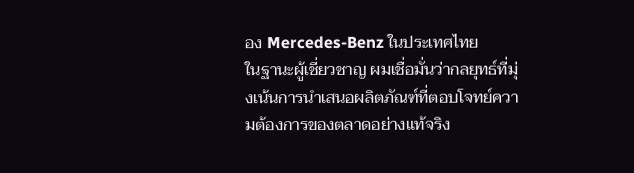อง Mercedes-Benz ในประเทศไทย
ในฐานะผู้เชี่ยวชาญ ผมเชื่อมั่นว่ากลยุทธ์ที่มุ่งเน้นการนำเสนอผลิตภัณฑ์ที่ตอบโจทย์ความต้องการของตลาดอย่างแท้จริง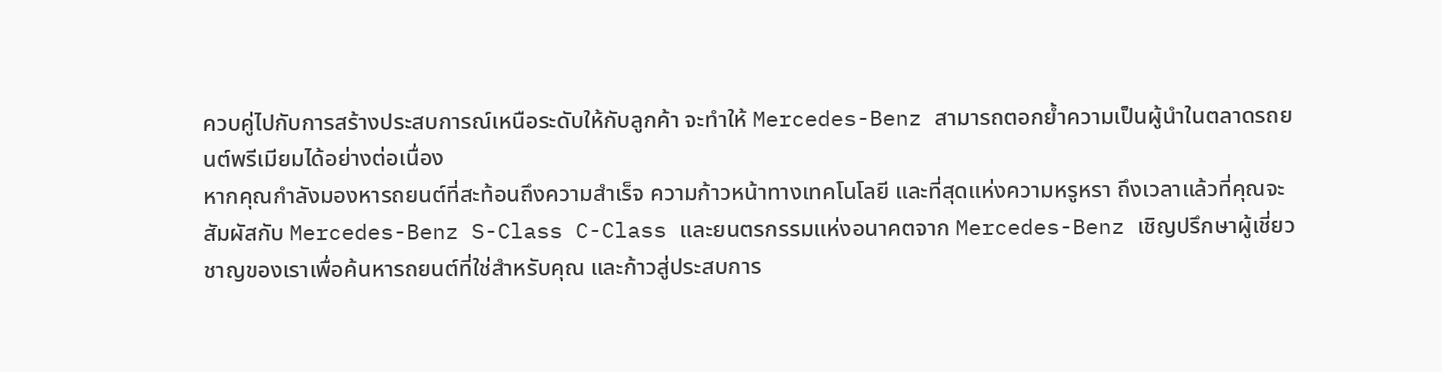ควบคู่ไปกับการสร้างประสบการณ์เหนือระดับให้กับลูกค้า จะทำให้ Mercedes-Benz สามารถตอกย้ำความเป็นผู้นำในตลาดรถยนต์พรีเมียมได้อย่างต่อเนื่อง
หากคุณกำลังมองหารถยนต์ที่สะท้อนถึงความสำเร็จ ความก้าวหน้าทางเทคโนโลยี และที่สุดแห่งความหรูหรา ถึงเวลาแล้วที่คุณจะสัมผัสกับ Mercedes-Benz S-Class C-Class และยนตรกรรมแห่งอนาคตจาก Mercedes-Benz เชิญปรึกษาผู้เชี่ยวชาญของเราเพื่อค้นหารถยนต์ที่ใช่สำหรับคุณ และก้าวสู่ประสบการ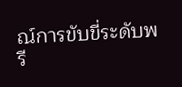ณ์การขับขี่ระดับพรี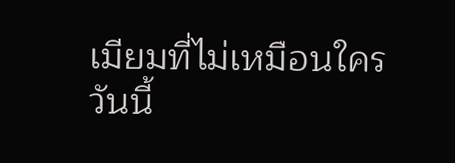เมียมที่ไม่เหมือนใครวันนี้